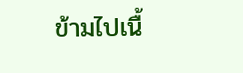ข้ามไปเนื้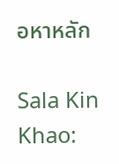อหาหลัก

Sala Kin Khao: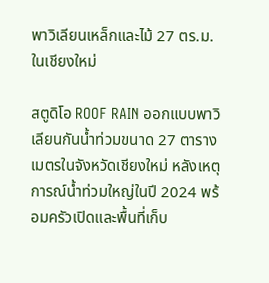พาวิเลียนเหล็กและไม้ 27 ตร.ม. ในเชียงใหม่

สตูดิโอ ROOF RAIN ออกแบบพาวิเลียนกันน้ำท่วมขนาด 27 ตารางเมตรในจังหวัดเชียงใหม่ หลังเหตุการณ์น้ำท่วมใหญ่ในปี 2024 พร้อมครัวเปิดและพื้นที่เก็บ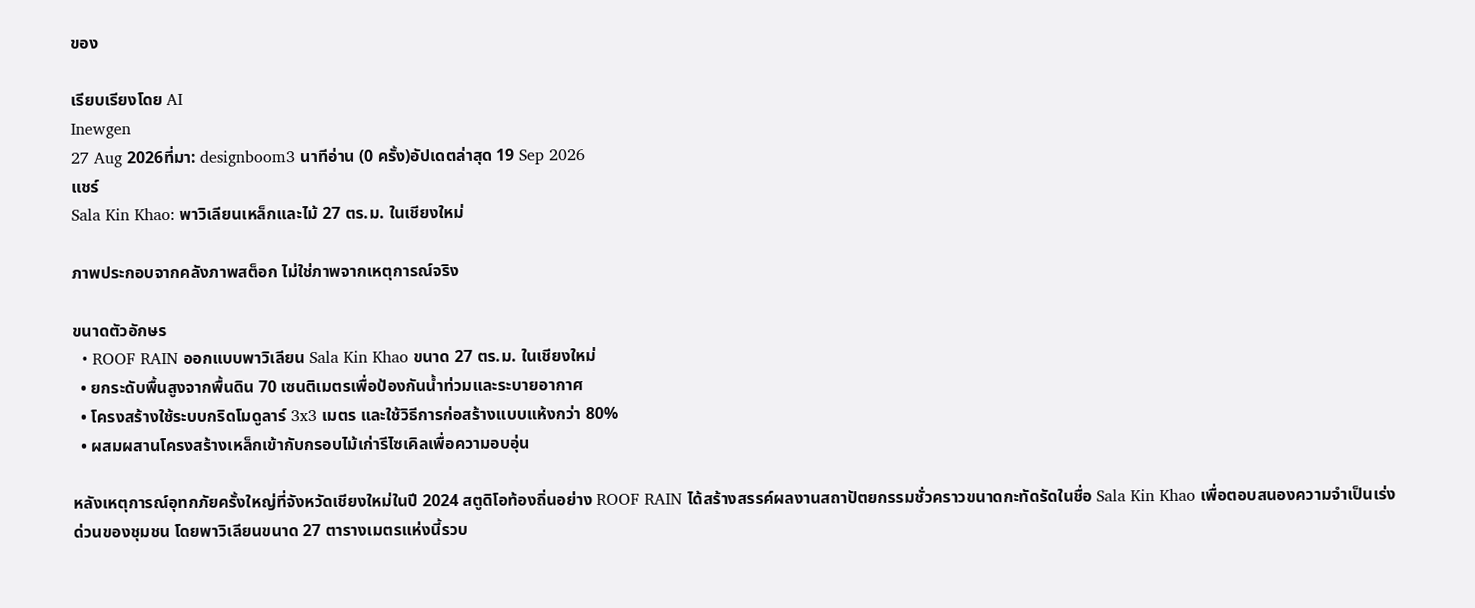ของ

เรียบเรียงโดย AI
Inewgen
27 Aug 2026ที่มา: designboom3 นาทีอ่าน (0 ครั้ง)อัปเดตล่าสุด 19 Sep 2026
แชร์
Sala Kin Khao: พาวิเลียนเหล็กและไม้ 27 ตร.ม. ในเชียงใหม่

ภาพประกอบจากคลังภาพสต็อก ไม่ใช่ภาพจากเหตุการณ์จริง

ขนาดตัวอักษร
  • ROOF RAIN ออกแบบพาวิเลียน Sala Kin Khao ขนาด 27 ตร.ม. ในเชียงใหม่
  • ยกระดับพื้นสูงจากพื้นดิน 70 เซนติเมตรเพื่อป้องกันน้ำท่วมและระบายอากาศ
  • โครงสร้างใช้ระบบกริดโมดูลาร์ 3x3 เมตร และใช้วิธีการก่อสร้างแบบแห้งกว่า 80%
  • ผสมผสานโครงสร้างเหล็กเข้ากับกรอบไม้เก่ารีไซเคิลเพื่อความอบอุ่น

หลังเหตุการณ์อุทกภัยครั้งใหญ่ที่จังหวัดเชียงใหม่ในปี 2024 สตูดิโอท้องถิ่นอย่าง ROOF RAIN ได้สร้างสรรค์ผลงานสถาปัตยกรรมชั่วคราวขนาดกะทัดรัดในชื่อ Sala Kin Khao เพื่อตอบสนองความจำเป็นเร่งด่วนของชุมชน โดยพาวิเลียนขนาด 27 ตารางเมตรแห่งนี้รวบ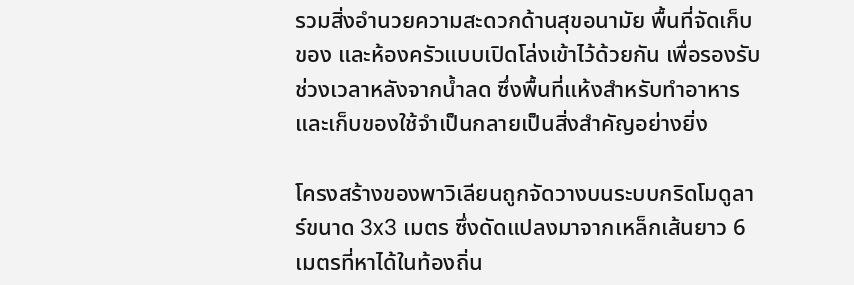รวมสิ่งอำนวยความสะดวกด้านสุขอนามัย พื้นที่จัดเก็บของ และห้องครัวแบบเปิดโล่งเข้าไว้ด้วยกัน เพื่อรองรับช่วงเวลาหลังจากน้ำลด ซึ่งพื้นที่แห้งสำหรับทำอาหารและเก็บของใช้จำเป็นกลายเป็นสิ่งสำคัญอย่างยิ่ง

โครงสร้างของพาวิเลียนถูกจัดวางบนระบบกริดโมดูลาร์ขนาด 3x3 เมตร ซึ่งดัดแปลงมาจากเหล็กเส้นยาว 6 เมตรที่หาได้ในท้องถิ่น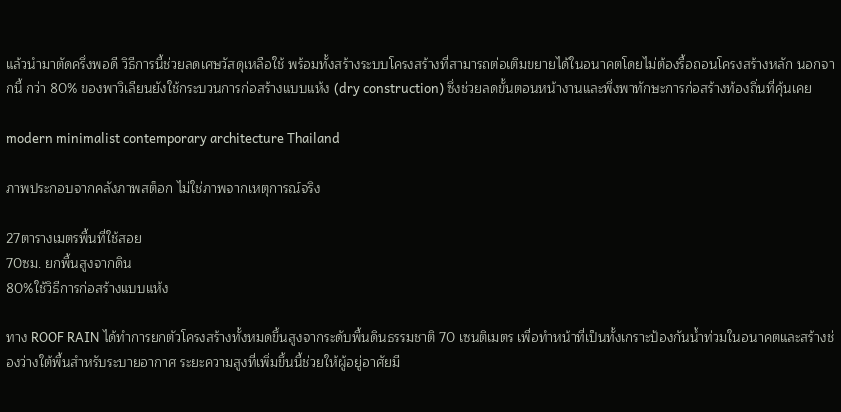แล้วนำมาตัดครึ่งพอดี วิธีการนี้ช่วยลดเศษวัสดุเหลือใช้ พร้อมทั้งสร้างระบบโครงสร้างที่สามารถต่อเติมขยายได้ในอนาคตโดยไม่ต้องรื้อถอนโครงสร้างหลัก นอกจากนี้ กว่า 80% ของพาวิเลียนยังใช้กระบวนการก่อสร้างแบบแห้ง (dry construction) ซึ่งช่วยลดขั้นตอนหน้างานและพึ่งพาทักษะการก่อสร้างท้องถิ่นที่คุ้นเคย

modern minimalist contemporary architecture Thailand

ภาพประกอบจากคลังภาพสต็อก ไม่ใช่ภาพจากเหตุการณ์จริง

27ตารางเมตรพื้นที่ใช้สอย
70ซม. ยกพื้นสูงจากดิน
80%ใช้วิธีการก่อสร้างแบบแห้ง

ทาง ROOF RAIN ได้ทำการยกตัวโครงสร้างทั้งหมดขึ้นสูงจากระดับพื้นดินธรรมชาติ 70 เซนติเมตร เพื่อทำหน้าที่เป็นทั้งเกราะป้องกันน้ำท่วมในอนาคตและสร้างช่องว่างใต้พื้นสำหรับระบายอากาศ ระยะความสูงที่เพิ่มขึ้นนี้ช่วยให้ผู้อยู่อาศัยมี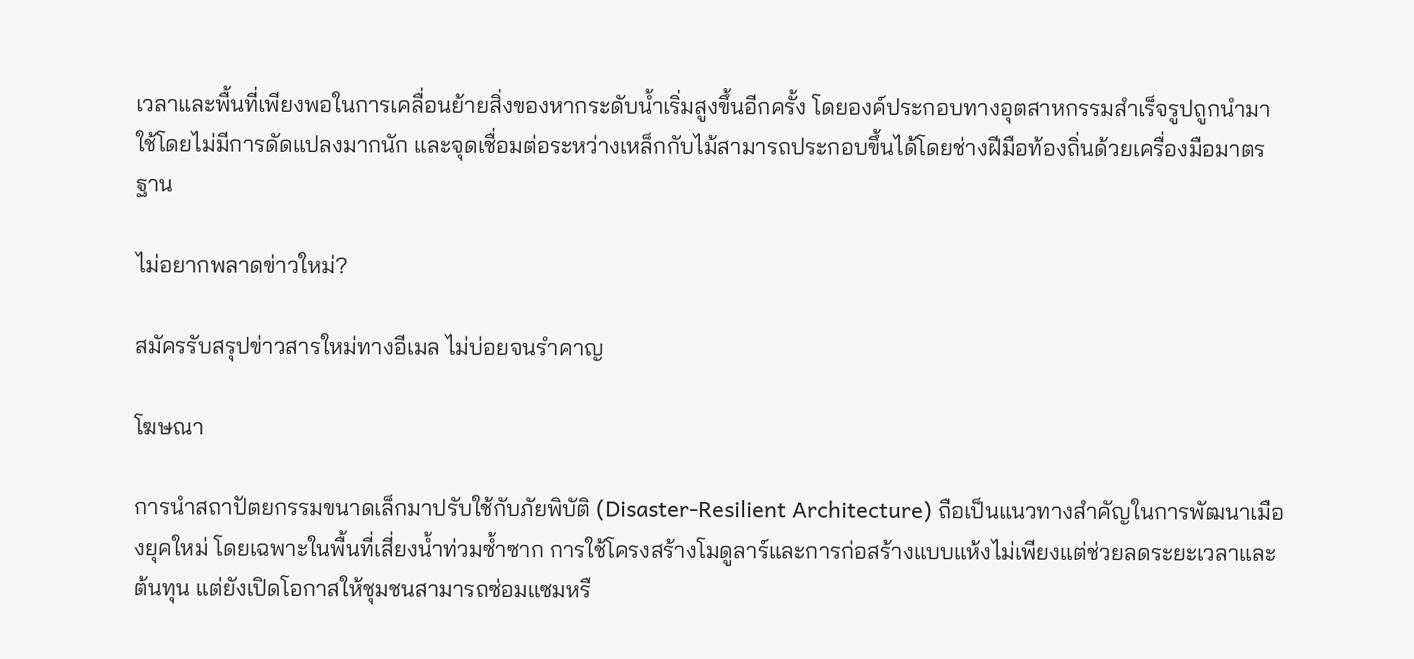เวลาและพื้นที่เพียงพอในการเคลื่อนย้ายสิ่งของหากระดับน้ำเริ่มสูงขึ้นอีกครั้ง โดยองค์ประกอบทางอุตสาหกรรมสำเร็จรูปถูกนำมาใช้โดยไม่มีการดัดแปลงมากนัก และจุดเชื่อมต่อระหว่างเหล็กกับไม้สามารถประกอบขึ้นได้โดยช่างฝีมือท้องถิ่นด้วยเครื่องมือมาตรฐาน

ไม่อยากพลาดข่าวใหม่?

สมัครรับสรุปข่าวสารใหม่ทางอีเมล ไม่บ่อยจนรำคาญ

โฆษณา

การนำสถาปัตยกรรมขนาดเล็กมาปรับใช้กับภัยพิบัติ (Disaster-Resilient Architecture) ถือเป็นแนวทางสำคัญในการพัฒนาเมืองยุคใหม่ โดยเฉพาะในพื้นที่เสี่ยงน้ำท่วมซ้ำซาก การใช้โครงสร้างโมดูลาร์และการก่อสร้างแบบแห้งไม่เพียงแต่ช่วยลดระยะเวลาและต้นทุน แต่ยังเปิดโอกาสให้ชุมชนสามารถซ่อมแซมหรื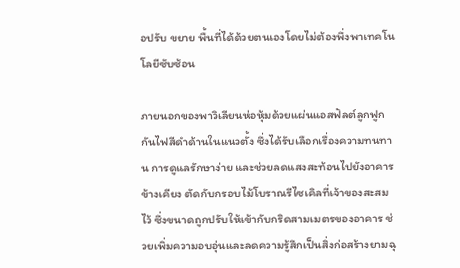อปรับ ขยาย พื้นที่ได้ด้วยตนเองโดยไม่ต้องพึ่งพาเทคโนโลยีซับซ้อน

ภายนอกของพาวิเลียนห่อหุ้มด้วยแผ่นแอสฟัลต์ลูกฟูกกันไฟสีดำด้านในแนวตั้ง ซึ่งได้รับเลือกเรื่องความทนทาน การดูแลรักษาง่าย และช่วยลดแสงสะท้อนไปยังอาคารข้างเคียง ตัดกับกรอบไม้โบราณรีไซเคิลที่เจ้าของสะสมไว้ ซึ่งขนาดถูกปรับให้เข้ากับกริดสามเมตรของอาคาร ช่วยเพิ่มความอบอุ่นและลดความรู้สึกเป็นสิ่งก่อสร้างยามฉุ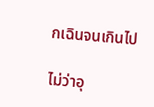กเฉินจนเกินไป

ไม่ว่าอุ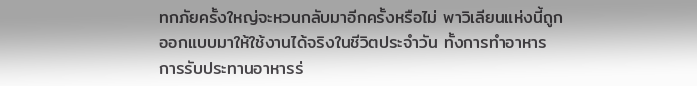ทกภัยครั้งใหญ่จะหวนกลับมาอีกครั้งหรือไม่ พาวิเลียนแห่งนี้ถูกออกแบบมาให้ใช้งานได้จริงในชีวิตประจำวัน ทั้งการทำอาหาร การรับประทานอาหารร่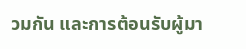วมกัน และการต้อนรับผู้มา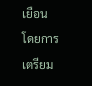เยือน โดยการเตรียม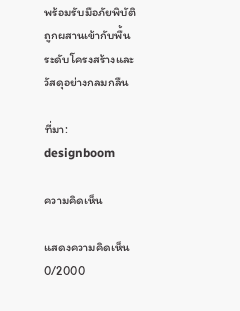พร้อมรับมือภัยพิบัติถูกผสานเข้ากับพื้นระดับโครงสร้างและวัสดุอย่างกลมกลืน

ที่มา: designboom

ความคิดเห็น

แสดงความคิดเห็น
0/2000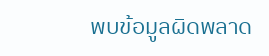พบข้อมูลผิดพลาด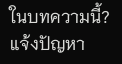ในบทความนี้? แจ้งปัญหา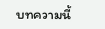บทความนี้